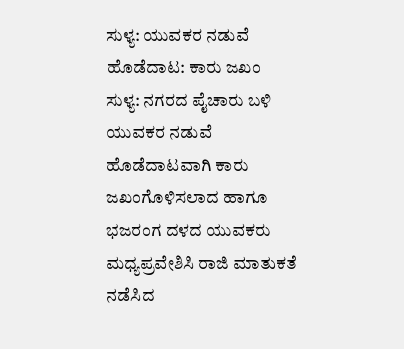ಸುಳ್ಯ: ಯುವಕರ ನಡುವೆ ಹೊಡೆದಾಟ: ಕಾರು ಜಖಂ
ಸುಳ್ಯ: ನಗರದ ಪೈಚಾರು ಬಳಿ ಯುವಕರ ನಡುವೆ ಹೊಡೆದಾಟವಾಗಿ ಕಾರು ಜಖಂಗೊಳಿಸಲಾದ ಹಾಗೂ ಭಜರಂಗ ದಳದ ಯುವಕರು ಮಧ್ಯಪ್ರವೇಶಿಸಿ ರಾಜಿ ಮಾತುಕತೆ ನಡೆಸಿದ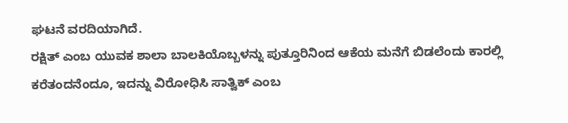ಘಟನೆ ವರದಿಯಾಗಿದೆ.
ರಕ್ಷಿತ್ ಎಂಬ ಯುವಕ ಶಾಲಾ ಬಾಲಕಿಯೊಬ್ಬಳನ್ನು ಪುತ್ತೂರಿನಿಂದ ಆಕೆಯ ಮನೆಗೆ ಬಿಡಲೆಂದು ಕಾರಲ್ಲಿ ಕರೆತಂದನೆಂದೂ, ಇದನ್ನು ವಿರೋಧಿಸಿ ಸಾತ್ವಿಕ್ ಎಂಬ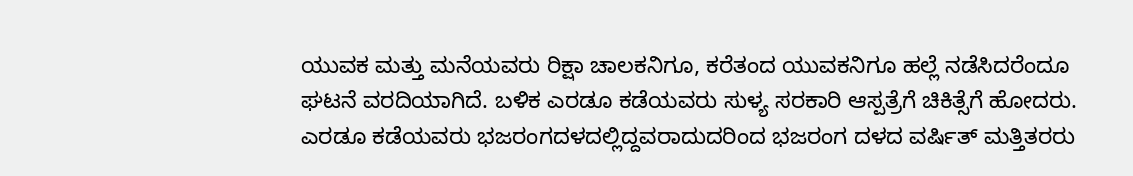ಯುವಕ ಮತ್ತು ಮನೆಯವರು ರಿಕ್ಷಾ ಚಾಲಕನಿಗೂ, ಕರೆತಂದ ಯುವಕನಿಗೂ ಹಲ್ಲೆ ನಡೆಸಿದರೆಂದೂ ಘಟನೆ ವರದಿಯಾಗಿದೆ. ಬಳಿಕ ಎರಡೂ ಕಡೆಯವರು ಸುಳ್ಯ ಸರಕಾರಿ ಆಸ್ಪತ್ರೆಗೆ ಚಿಕಿತ್ಸೆಗೆ ಹೋದರು. ಎರಡೂ ಕಡೆಯವರು ಭಜರಂಗದಳದಲ್ಲಿದ್ದವರಾದುದರಿಂದ ಭಜರಂಗ ದಳದ ವರ್ಷಿತ್ ಮತ್ತಿತರರು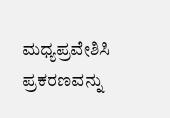ಮಧ್ಯಪ್ರವೇಶಿಸಿ ಪ್ರಕರಣವನ್ನು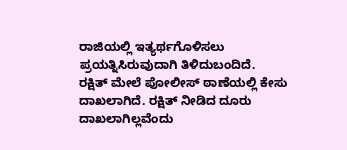ರಾಜಿಯಲ್ಲಿ ಇತ್ಯರ್ಥಗೊಳಿಸಲು ಪ್ರಯತ್ನಿಸಿರುವುದಾಗಿ ತಿಳಿದುಬಂದಿದೆ.
ರಕ್ಷಿತ್ ಮೇಲೆ ಪೋಲೀಸ್ ಠಾಣೆಯಲ್ಲಿ ಕೇಸು ದಾಖಲಾಗಿದೆ. ರಕ್ಷಿತ್ ನೀಡಿದ ದೂರು ದಾಖಲಾಗಿಲ್ಲವೆಂದು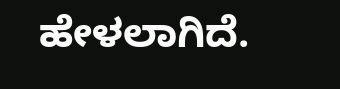ಹೇಳಲಾಗಿದೆ.